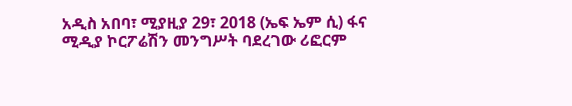አዲስ አበባ፣ ሚያዚያ 29፣ 2018 (ኤፍ ኤም ሲ) ፋና ሚዲያ ኮርፖሬሽን መንግሥት ባደረገው ሪፎርም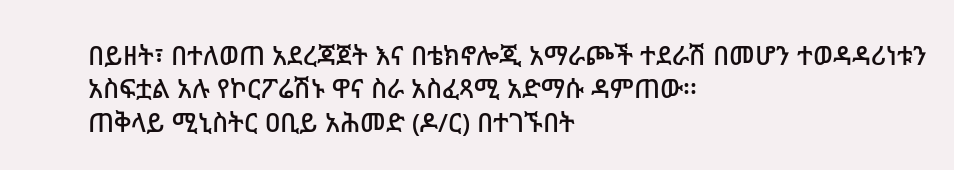በይዘት፣ በተለወጠ አደረጃጀት እና በቴክኖሎጂ አማራጮች ተደራሽ በመሆን ተወዳዳሪነቱን አስፍቷል አሉ የኮርፖሬሽኑ ዋና ስራ አስፈጻሚ አድማሱ ዳምጠው፡፡
ጠቅላይ ሚኒስትር ዐቢይ አሕመድ (ዶ/ር) በተገኙበት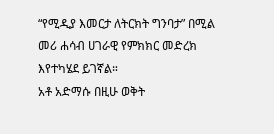“የሚዲያ እመርታ ለትርክት ግንባታ” በሚል መሪ ሐሳብ ሀገራዊ የምክክር መድረክ እየተካሄደ ይገኛል።
አቶ አድማሱ በዚሁ ወቅት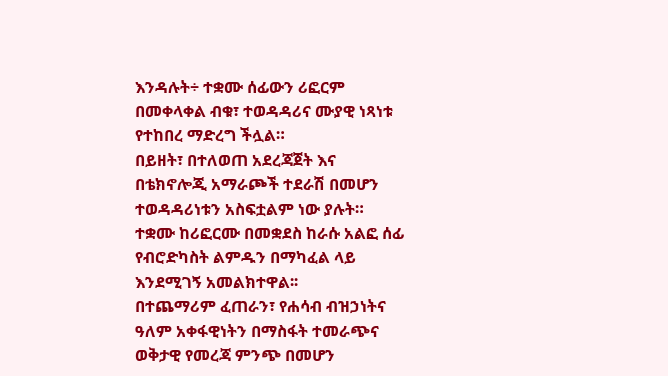እንዳሉት÷ ተቋሙ ሰፊውን ሪፎርም በመቀላቀል ብቁ፣ ተወዳዳሪና ሙያዊ ነጻነቱ የተከበረ ማድረግ ችሏል።
በይዘት፣ በተለወጠ አደረጃጀት እና በቴክኖሎጂ አማራጮች ተደራሽ በመሆን ተወዳዳሪነቱን አስፍቷልም ነው ያሉት።
ተቋሙ ከሪፎርሙ በመቋደስ ከራሱ አልፎ ሰፊ የብሮድካስት ልምዱን በማካፈል ላይ እንደሚገኝ አመልክተዋል፡፡
በተጨማሪም ፈጠራን፣ የሐሳብ ብዝኃነትና ዓለም አቀፋዊነትን በማስፋት ተመራጭና ወቅታዊ የመረጃ ምንጭ በመሆን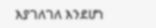እያገለገለ እንደሆነ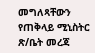መግለጻቸውን የጠቅላይ ሚኒስትር ጽ/ቤት መረጃ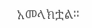አመላክቷል።